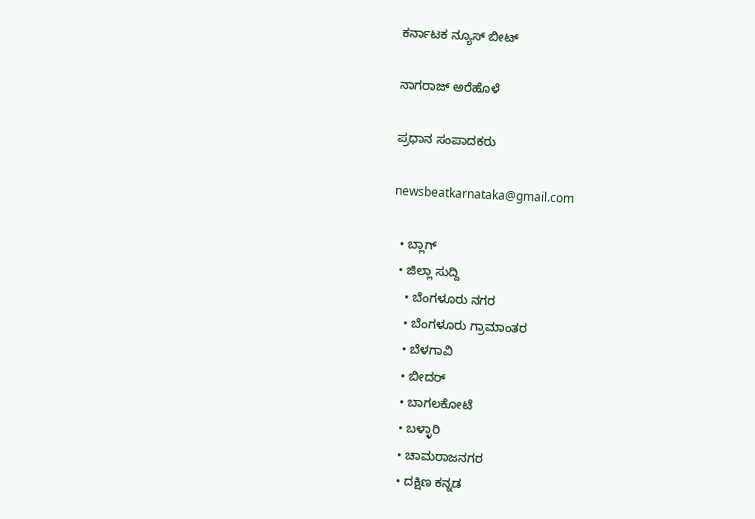ಕರ್ನಾಟಕ ನ್ಯೂಸ್ ಬೀಟ್

ನಾಗರಾಜ್ ಅರೆಹೊಳೆ

ಪ್ರಧಾನ ಸಂಪಾದಕರು

newsbeatkarnataka@gmail.com

  • ಬ್ಲಾಗ್
  • ಜಿಲ್ಲಾ ಸುದ್ದಿ
    • ಬೆಂಗಳೂರು ನಗರ
    • ಬೆಂಗಳೂರು ಗ್ರಾಮಾಂತರ
    • ಬೆಳಗಾವಿ
    • ಬೀದರ್
    • ಬಾಗಲಕೋಟೆ
    • ಬಳ್ಳಾರಿ
    • ಚಾಮರಾಜನಗರ
    • ದಕ್ಷಿಣ ಕನ್ನಡ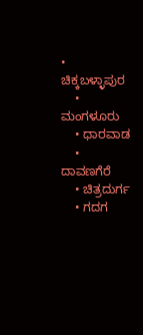• ಚಿಕ್ಕಬಳ್ಳಾಪುರ
    • ಮಂಗಳೂರು
    • ಧಾರವಾಡ
    • ದಾವಣಗೆರೆ
    • ಚಿತ್ರದುರ್ಗ
    • ಗದಗ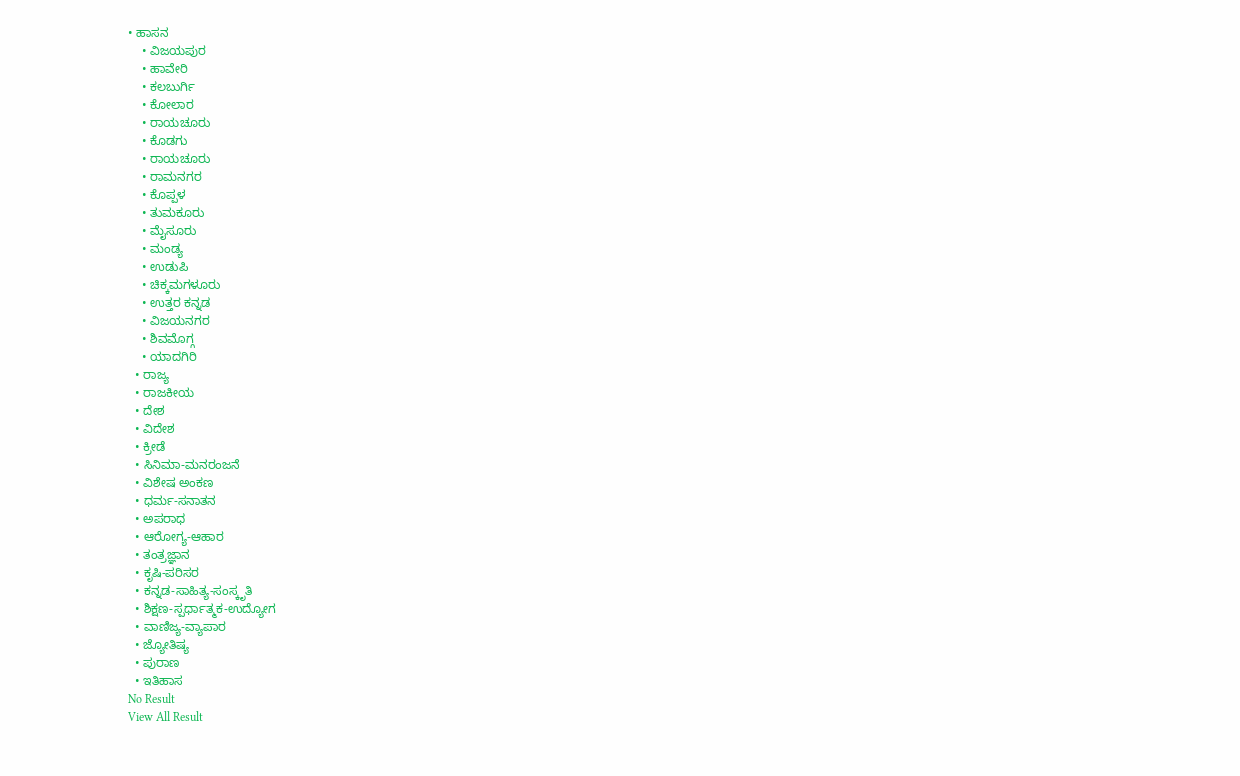• ಹಾಸನ
    • ವಿಜಯಪುರ
    • ಹಾವೇರಿ
    • ಕಲಬುರ್ಗಿ
    • ಕೋಲಾರ
    • ರಾಯಚೂರು
    • ಕೊಡಗು
    • ರಾಯಚೂರು
    • ರಾಮನಗರ
    • ಕೊಪ್ಪಳ
    • ತುಮಕೂರು
    • ಮೈಸೂರು
    • ಮಂಡ್ಯ
    • ಉಡುಪಿ
    • ಚಿಕ್ಕಮಗಳೂರು
    • ಉತ್ತರ ಕನ್ನಡ
    • ವಿಜಯನಗರ
    • ಶಿವಮೊಗ್ಗ
    • ಯಾದಗಿರಿ
  • ರಾಜ್ಯ
  • ರಾಜಕೀಯ
  • ದೇಶ
  • ವಿದೇಶ
  • ಕ್ರೀಡೆ
  • ಸಿನಿಮಾ-ಮನರಂಜನೆ
  • ವಿಶೇಷ ಅಂಕಣ
  • ಧರ್ಮ-ಸನಾತನ
  • ಅಪರಾಧ
  • ಆರೋಗ್ಯ-ಆಹಾರ
  • ತಂತ್ರಜ್ಞಾನ
  • ಕೃಷಿ-ಪರಿಸರ
  • ಕನ್ನಡ-ಸಾಹಿತ್ಯ-ಸಂಸ್ಕೃತಿ
  • ಶಿಕ್ಷಣ-ಸ್ಪರ್ಧಾತ್ಮಕ-ಉದ್ಯೋಗ
  • ವಾಣಿಜ್ಯ-ವ್ಯಾಪಾರ
  • ಜ್ಯೋತಿಷ್ಯ
  • ಪುರಾಣ
  • ಇತಿಹಾಸ
No Result
View All Result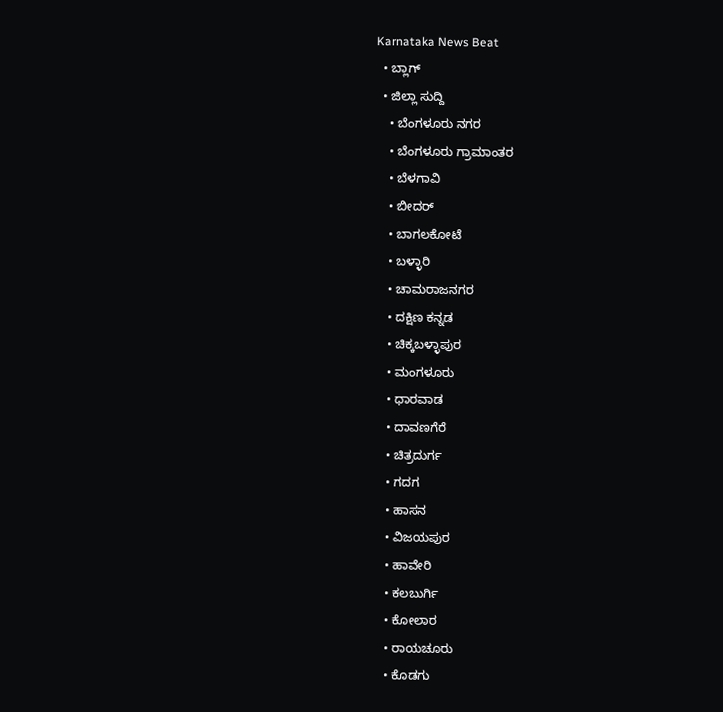Karnataka News Beat
  • ಬ್ಲಾಗ್
  • ಜಿಲ್ಲಾ ಸುದ್ದಿ
    • ಬೆಂಗಳೂರು ನಗರ
    • ಬೆಂಗಳೂರು ಗ್ರಾಮಾಂತರ
    • ಬೆಳಗಾವಿ
    • ಬೀದರ್
    • ಬಾಗಲಕೋಟೆ
    • ಬಳ್ಳಾರಿ
    • ಚಾಮರಾಜನಗರ
    • ದಕ್ಷಿಣ ಕನ್ನಡ
    • ಚಿಕ್ಕಬಳ್ಳಾಪುರ
    • ಮಂಗಳೂರು
    • ಧಾರವಾಡ
    • ದಾವಣಗೆರೆ
    • ಚಿತ್ರದುರ್ಗ
    • ಗದಗ
    • ಹಾಸನ
    • ವಿಜಯಪುರ
    • ಹಾವೇರಿ
    • ಕಲಬುರ್ಗಿ
    • ಕೋಲಾರ
    • ರಾಯಚೂರು
    • ಕೊಡಗು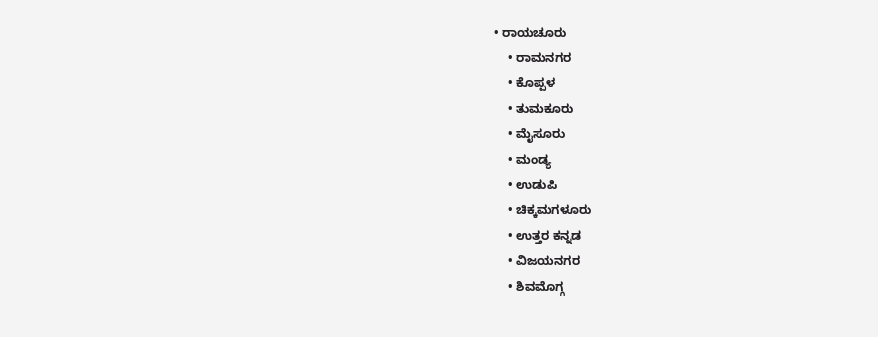• ರಾಯಚೂರು
    • ರಾಮನಗರ
    • ಕೊಪ್ಪಳ
    • ತುಮಕೂರು
    • ಮೈಸೂರು
    • ಮಂಡ್ಯ
    • ಉಡುಪಿ
    • ಚಿಕ್ಕಮಗಳೂರು
    • ಉತ್ತರ ಕನ್ನಡ
    • ವಿಜಯನಗರ
    • ಶಿವಮೊಗ್ಗ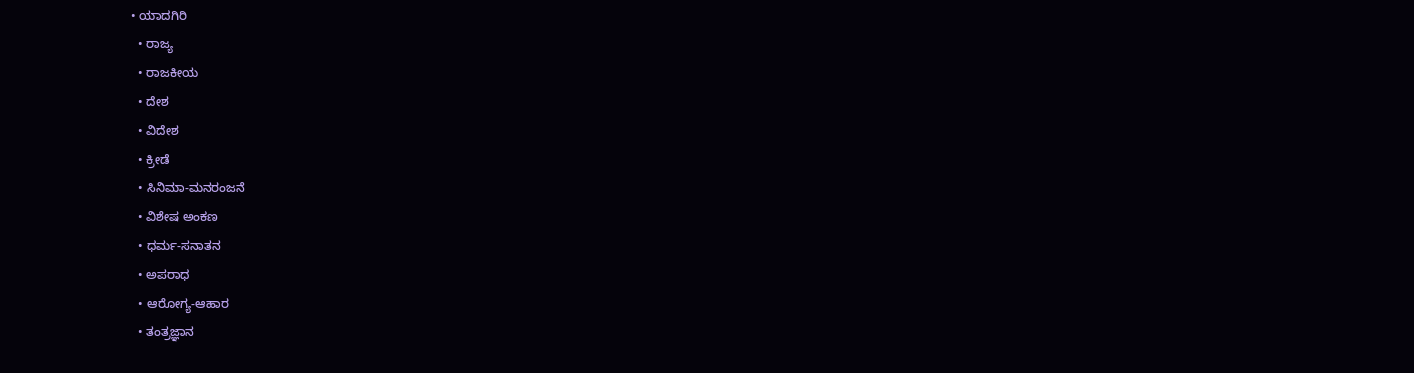• ಯಾದಗಿರಿ
  • ರಾಜ್ಯ
  • ರಾಜಕೀಯ
  • ದೇಶ
  • ವಿದೇಶ
  • ಕ್ರೀಡೆ
  • ಸಿನಿಮಾ-ಮನರಂಜನೆ
  • ವಿಶೇಷ ಅಂಕಣ
  • ಧರ್ಮ-ಸನಾತನ
  • ಅಪರಾಧ
  • ಆರೋಗ್ಯ-ಆಹಾರ
  • ತಂತ್ರಜ್ಞಾನ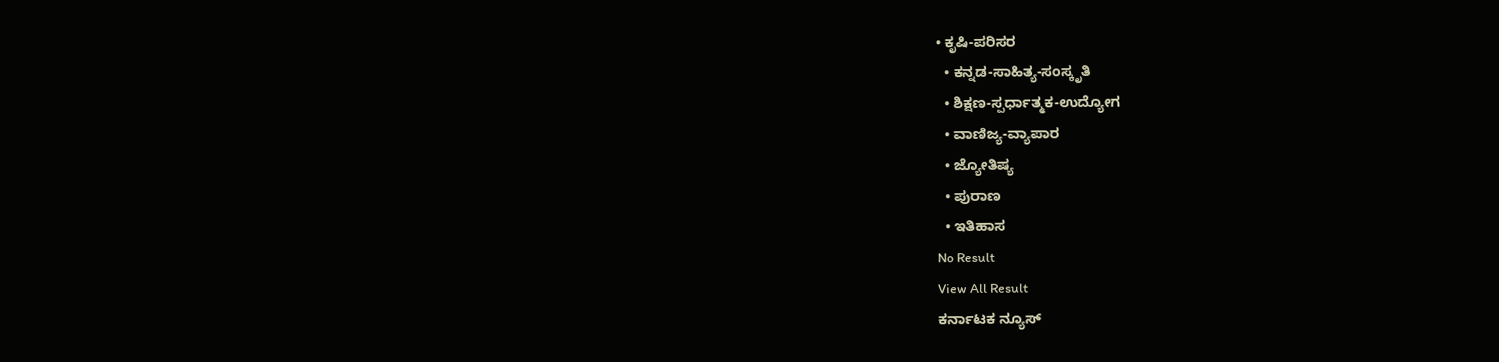• ಕೃಷಿ-ಪರಿಸರ
  • ಕನ್ನಡ-ಸಾಹಿತ್ಯ-ಸಂಸ್ಕೃತಿ
  • ಶಿಕ್ಷಣ-ಸ್ಪರ್ಧಾತ್ಮಕ-ಉದ್ಯೋಗ
  • ವಾಣಿಜ್ಯ-ವ್ಯಾಪಾರ
  • ಜ್ಯೋತಿಷ್ಯ
  • ಪುರಾಣ
  • ಇತಿಹಾಸ
No Result
View All Result
ಕರ್ನಾಟಕ ನ್ಯೂಸ್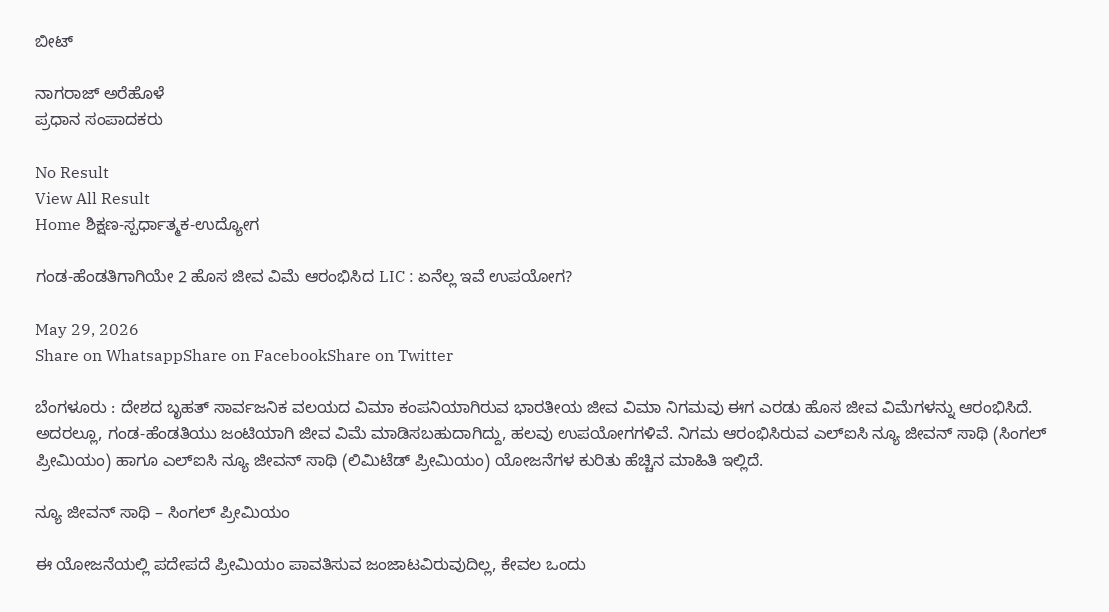ಬೀಟ್

ನಾಗರಾಜ್ ಅರೆಹೊಳೆ
ಪ್ರಧಾನ ಸಂಪಾದಕರು

No Result
View All Result
Home ಶಿಕ್ಷಣ-ಸ್ಪರ್ಧಾತ್ಮಕ-ಉದ್ಯೋಗ

ಗಂಡ-ಹೆಂಡತಿಗಾಗಿಯೇ 2 ಹೊಸ ಜೀವ ವಿಮೆ ಆರಂಭಿಸಿದ LIC : ಏನೆಲ್ಲ ಇವೆ ಉಪಯೋಗ?

May 29, 2026
Share on WhatsappShare on FacebookShare on Twitter

ಬೆಂಗಳೂರು : ದೇಶದ ಬೃಹತ್ ಸಾರ್ವಜನಿಕ ವಲಯದ ವಿಮಾ ಕಂಪನಿಯಾಗಿರುವ ಭಾರತೀಯ ಜೀವ ವಿಮಾ ನಿಗಮವು ಈಗ ಎರಡು ಹೊಸ ಜೀವ ವಿಮೆಗಳನ್ನು ಆರಂಭಿಸಿದೆ. ಅದರಲ್ಲೂ, ಗಂಡ-ಹೆಂಡತಿಯು ಜಂಟಿಯಾಗಿ ಜೀವ ವಿಮೆ ಮಾಡಿಸಬಹುದಾಗಿದ್ದು, ಹಲವು ಉಪಯೋಗಗಳಿವೆ. ನಿಗಮ ಆರಂಭಿಸಿರುವ ಎಲ್ಐಸಿ ನ್ಯೂ ಜೀವನ್ ಸಾಥಿ (ಸಿಂಗಲ್ ಪ್ರೀಮಿಯಂ) ಹಾಗೂ ಎಲ್ಐಸಿ ನ್ಯೂ ಜೀವನ್ ಸಾಥಿ (ಲಿಮಿಟೆಡ್ ಪ್ರೀಮಿಯಂ) ಯೋಜನೆಗಳ ಕುರಿತು ಹೆಚ್ಚಿನ ಮಾಹಿತಿ ಇಲ್ಲಿದೆ.

ನ್ಯೂ ಜೀವನ್ ಸಾಥಿ – ಸಿಂಗಲ್ ಪ್ರೀಮಿಯಂ

ಈ ಯೋಜನೆಯಲ್ಲಿ ಪದೇಪದೆ ಪ್ರೀಮಿಯಂ ಪಾವತಿಸುವ ಜಂಜಾಟವಿರುವುದಿಲ್ಲ, ಕೇವಲ ಒಂದು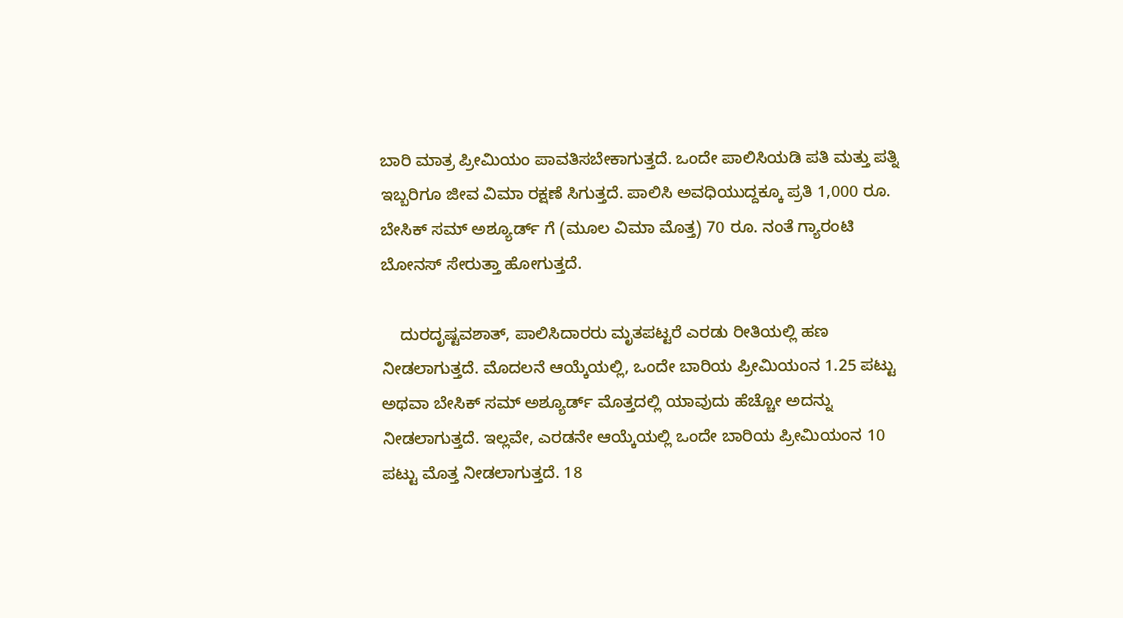ಬಾರಿ ಮಾತ್ರ ಪ್ರೀಮಿಯಂ ಪಾವತಿಸಬೇಕಾಗುತ್ತದೆ. ಒಂದೇ ಪಾಲಿಸಿಯಡಿ ಪತಿ ಮತ್ತು ಪತ್ನಿ ಇಬ್ಬರಿಗೂ ಜೀವ ವಿಮಾ ರಕ್ಷಣೆ ಸಿಗುತ್ತದೆ. ಪಾಲಿಸಿ ಅವಧಿಯುದ್ದಕ್ಕೂ ಪ್ರತಿ 1,000 ರೂ. ಬೇಸಿಕ್ ಸಮ್ ಅಶ್ಯೂರ್ಡ್ ಗೆ (ಮೂಲ ವಿಮಾ ಮೊತ್ತ) 70 ರೂ. ನಂತೆ ಗ್ಯಾರಂಟಿ ಬೋನಸ್ ಸೇರುತ್ತಾ ಹೋಗುತ್ತದೆ.

    ದುರದೃಷ್ಟವಶಾತ್, ಪಾಲಿಸಿದಾರರು ಮೃತಪಟ್ಟರೆ ಎರಡು ರೀತಿಯಲ್ಲಿ ಹಣ ನೀಡಲಾಗುತ್ತದೆ. ಮೊದಲನೆ ಆಯ್ಕೆಯಲ್ಲಿ, ಒಂದೇ ಬಾರಿಯ ಪ್ರೀಮಿಯಂನ 1.25 ಪಟ್ಟು ಅಥವಾ ಬೇಸಿಕ್ ಸಮ್ ಅಶ್ಯೂರ್ಡ್ ಮೊತ್ತದಲ್ಲಿ ಯಾವುದು ಹೆಚ್ಚೋ ಅದನ್ನು ನೀಡಲಾಗುತ್ತದೆ. ಇಲ್ಲವೇ, ಎರಡನೇ ಆಯ್ಕೆಯಲ್ಲಿ ಒಂದೇ ಬಾರಿಯ ಪ್ರೀಮಿಯಂನ 10 ಪಟ್ಟು ಮೊತ್ತ ನೀಡಲಾಗುತ್ತದೆ. 18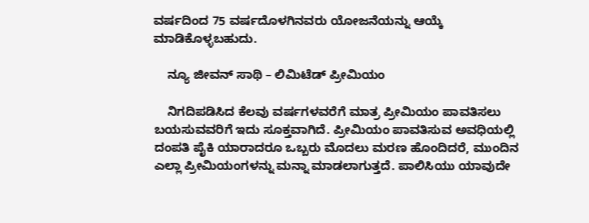ವರ್ಷದಿಂದ 75 ವರ್ಷದೊಳಗಿನವರು ಯೋಜನೆಯನ್ನು ಆಯ್ಕೆ ಮಾಡಿಕೊಳ್ಳಬಹುದು.

    ನ್ಯೂ ಜೀವನ್ ಸಾಥಿ – ಲಿಮಿಟೆಡ್ ಪ್ರೀಮಿಯಂ

    ನಿಗದಿಪಡಿಸಿದ ಕೆಲವು ವರ್ಷಗಳವರೆಗೆ ಮಾತ್ರ ಪ್ರೀಮಿಯಂ ಪಾವತಿಸಲು ಬಯಸುವವರಿಗೆ ಇದು ಸೂಕ್ತವಾಗಿದೆ. ಪ್ರೀಮಿಯಂ ಪಾವತಿಸುವ ಅವಧಿಯಲ್ಲಿ ದಂಪತಿ ಪೈಕಿ ಯಾರಾದರೂ ಒಬ್ಬರು ಮೊದಲು ಮರಣ ಹೊಂದಿದರೆ, ಮುಂದಿನ ಎಲ್ಲಾ ಪ್ರೀಮಿಯಂಗಳನ್ನು ಮನ್ನಾ ಮಾಡಲಾಗುತ್ತದೆ. ಪಾಲಿಸಿಯು ಯಾವುದೇ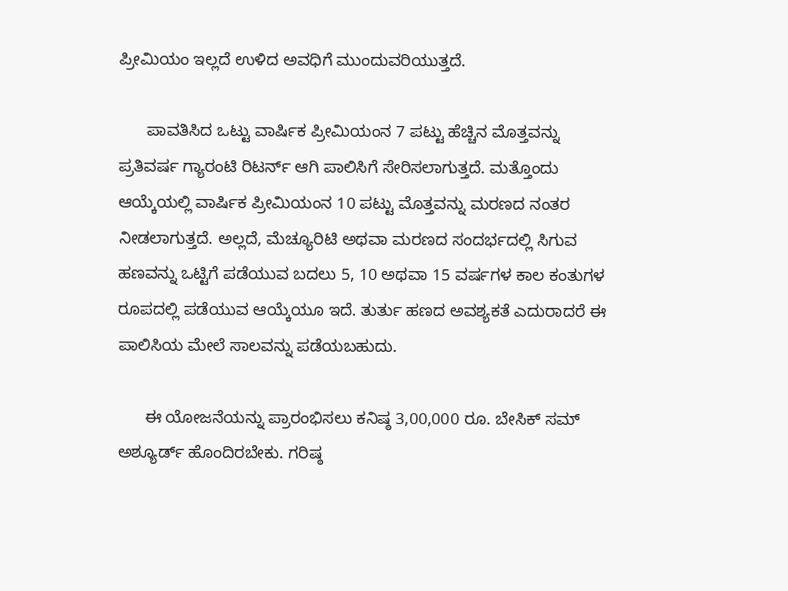ಪ್ರೀಮಿಯಂ ಇಲ್ಲದೆ ಉಳಿದ ಅವಧಿಗೆ ಮುಂದುವರಿಯುತ್ತದೆ.

      ಪಾವತಿಸಿದ ಒಟ್ಟು ವಾರ್ಷಿಕ ಪ್ರೀಮಿಯಂನ 7 ಪಟ್ಟು ಹೆಚ್ಚಿನ ಮೊತ್ತವನ್ನು ಪ್ರತಿವರ್ಷ ಗ್ಯಾರಂಟಿ ರಿಟರ್ನ್ ಆಗಿ ಪಾಲಿಸಿಗೆ ಸೇರಿಸಲಾಗುತ್ತದೆ. ಮತ್ತೊಂದು ಆಯ್ಕೆಯಲ್ಲಿ ವಾರ್ಷಿಕ ಪ್ರೀಮಿಯಂನ 10 ಪಟ್ಟು ಮೊತ್ತವನ್ನು ಮರಣದ ನಂತರ ನೀಡಲಾಗುತ್ತದೆ. ಅಲ್ಲದೆ, ಮೆಚ್ಯೂರಿಟಿ ಅಥವಾ ಮರಣದ ಸಂದರ್ಭದಲ್ಲಿ ಸಿಗುವ ಹಣವನ್ನು ಒಟ್ಟಿಗೆ ಪಡೆಯುವ ಬದಲು 5, 10 ಅಥವಾ 15 ವರ್ಷಗಳ ಕಾಲ ಕಂತುಗಳ ರೂಪದಲ್ಲಿ ಪಡೆಯುವ ಆಯ್ಕೆಯೂ ಇದೆ. ತುರ್ತು ಹಣದ ಅವಶ್ಯಕತೆ ಎದುರಾದರೆ ಈ ಪಾಲಿಸಿಯ ಮೇಲೆ ಸಾಲವನ್ನು ಪಡೆಯಬಹುದು.

      ಈ ಯೋಜನೆಯನ್ನು ಪ್ರಾರಂಭಿಸಲು ಕನಿಷ್ಠ 3,00,000 ರೂ. ಬೇಸಿಕ್ ಸಮ್ ಅಶ್ಯೂರ್ಡ್ ಹೊಂದಿರಬೇಕು. ಗರಿಷ್ಠ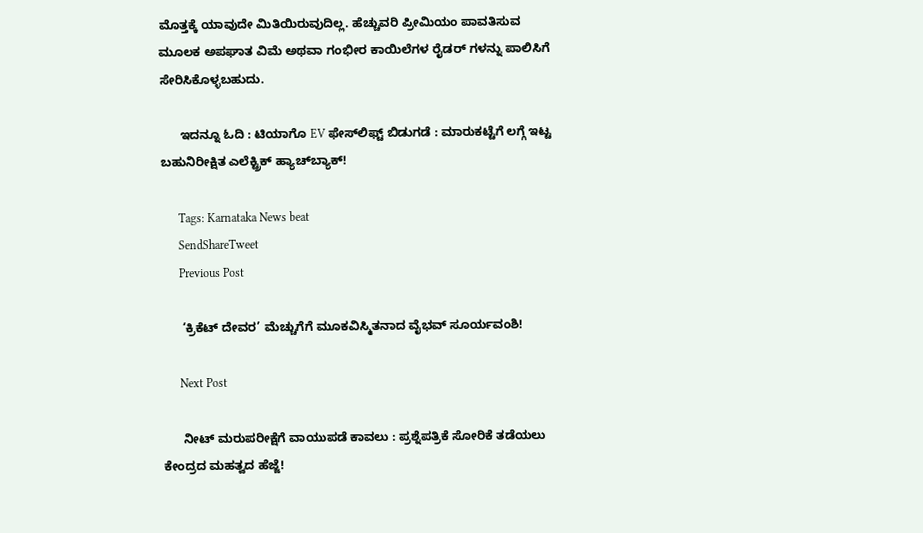ಮೊತ್ತಕ್ಕೆ ಯಾವುದೇ ಮಿತಿಯಿರುವುದಿಲ್ಲ. ಹೆಚ್ಚುವರಿ ಪ್ರೀಮಿಯಂ ಪಾವತಿಸುವ ಮೂಲಕ ಅಪಘಾತ ವಿಮೆ ಅಥವಾ ಗಂಭೀರ ಕಾಯಿಲೆಗಳ ರೈಡರ್ ಗಳನ್ನು ಪಾಲಿಸಿಗೆ ಸೇರಿಸಿಕೊಳ್ಳಬಹುದು.

      ಇದನ್ನೂ ಓದಿ : ಟಿಯಾಗೊ EV ಫೇಸ್‌ಲಿಫ್ಟ್ ಬಿಡುಗಡೆ : ಮಾರುಕಟ್ಟೆಗೆ ಲಗ್ಗೆ ಇಟ್ಟ ಬಹುನಿರೀಕ್ಷಿತ ಎಲೆಕ್ಟ್ರಿಕ್ ಹ್ಯಾಚ್‌ಬ್ಯಾಕ್!

      Tags: Karnataka News beat
      SendShareTweet
      Previous Post

      ‘ಕ್ರಿಕೆಟ್ ದೇವರ’ ಮೆಚ್ಚುಗೆಗೆ ಮೂಕವಿಸ್ಮಿತನಾದ ವೈಭವ್ ಸೂರ್ಯವಂಶಿ!

      Next Post

      ನೀಟ್ ಮರುಪರೀಕ್ಷೆಗೆ ವಾಯುಪಡೆ ಕಾವಲು : ಪ್ರಶ್ನೆಪತ್ರಿಕೆ ಸೋರಿಕೆ ತಡೆಯಲು ಕೇಂದ್ರದ ಮಹತ್ವದ ಹೆಜ್ಜೆ!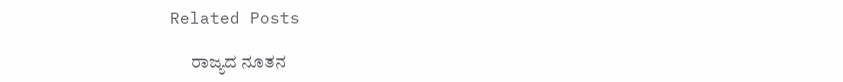Related Posts

      ರಾಜ್ಯದ ನೂತನ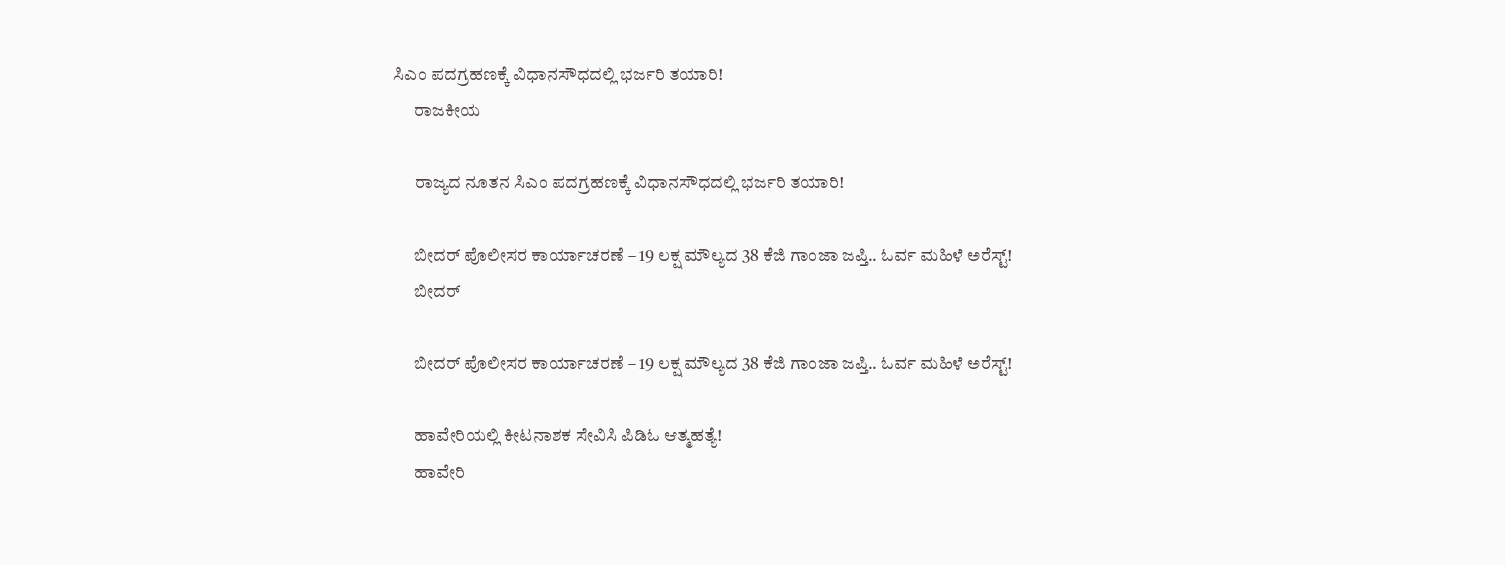ಸಿಎಂ ಪದಗ್ರಹಣಕ್ಕೆ ವಿಧಾನಸೌಧದಲ್ಲಿ ಭರ್ಜರಿ ತಯಾರಿ!
      ರಾಜಕೀಯ

      ರಾಜ್ಯದ ನೂತನ ಸಿಎಂ ಪದಗ್ರಹಣಕ್ಕೆ ವಿಧಾನಸೌಧದಲ್ಲಿ ಭರ್ಜರಿ ತಯಾರಿ!

      ಬೀದರ್ ಪೊಲೀಸರ ಕಾರ್ಯಾಚರಣೆ – 19 ಲಕ್ಷ ಮೌಲ್ಯದ 38 ಕೆಜಿ ಗಾಂಜಾ ಜಪ್ತಿ.. ಓರ್ವ ಮಹಿಳೆ ಅರೆಸ್ಟ್!
      ಬೀದರ್

      ಬೀದರ್ ಪೊಲೀಸರ ಕಾರ್ಯಾಚರಣೆ – 19 ಲಕ್ಷ ಮೌಲ್ಯದ 38 ಕೆಜಿ ಗಾಂಜಾ ಜಪ್ತಿ.. ಓರ್ವ ಮಹಿಳೆ ಅರೆಸ್ಟ್!

      ಹಾವೇರಿಯಲ್ಲಿ ಕೀಟನಾಶಕ ಸೇವಿಸಿ ಪಿಡಿಓ ಆತ್ಮಹತ್ಯೆ!
      ಹಾವೇರಿ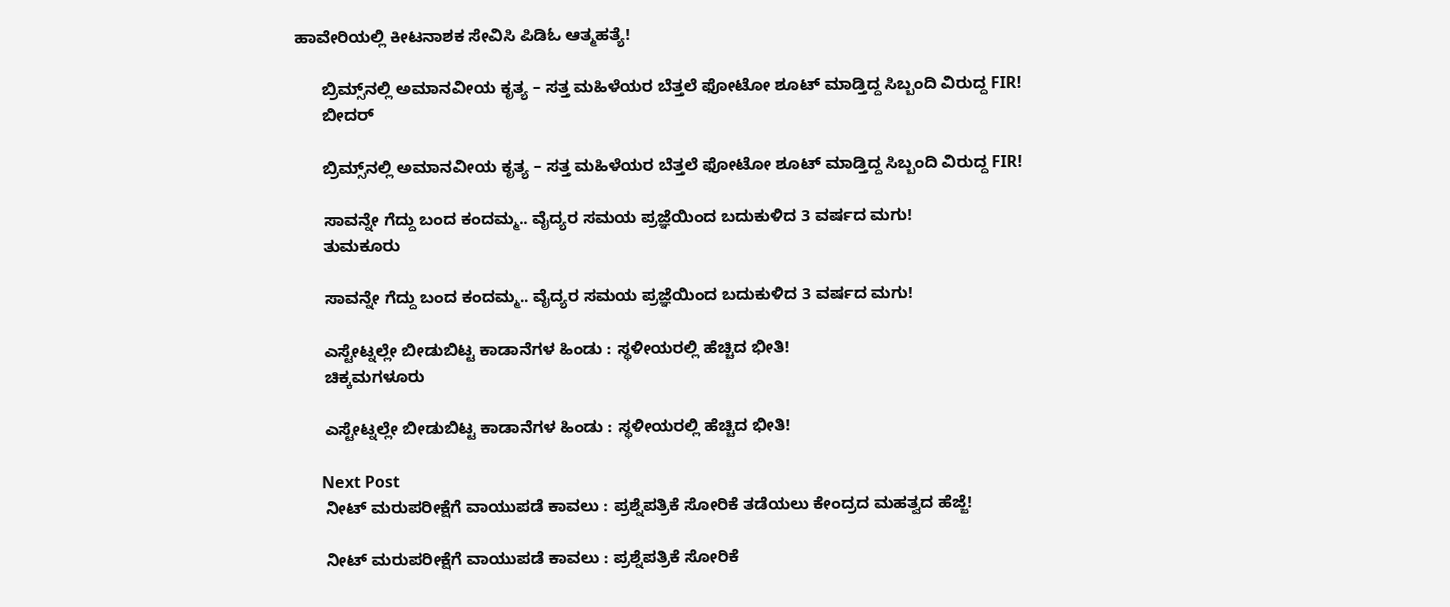ಹಾವೇರಿಯಲ್ಲಿ ಕೀಟನಾಶಕ ಸೇವಿಸಿ ಪಿಡಿಓ ಆತ್ಮಹತ್ಯೆ!

      ಬ್ರಿಮ್ಸ್‌ನಲ್ಲಿ ಅಮಾನವೀಯ ಕೃತ್ಯ – ಸತ್ತ ಮಹಿಳೆಯರ ಬೆತ್ತಲೆ ಫೋಟೋ ಶೂಟ್ ಮಾಡ್ತಿದ್ದ ಸಿಬ್ಬಂದಿ ವಿರುದ್ದ FIR!
      ಬೀದರ್

      ಬ್ರಿಮ್ಸ್‌ನಲ್ಲಿ ಅಮಾನವೀಯ ಕೃತ್ಯ – ಸತ್ತ ಮಹಿಳೆಯರ ಬೆತ್ತಲೆ ಫೋಟೋ ಶೂಟ್ ಮಾಡ್ತಿದ್ದ ಸಿಬ್ಬಂದಿ ವಿರುದ್ದ FIR!

      ಸಾವನ್ನೇ ಗೆದ್ದು ಬಂದ ಕಂದಮ್ಮ.. ವೈದ್ಯರ ಸಮಯ ಪ್ರಜ್ಞೆಯಿಂದ ಬದುಕುಳಿದ 3 ವರ್ಷದ ಮಗು!
      ತುಮಕೂರು

      ಸಾವನ್ನೇ ಗೆದ್ದು ಬಂದ ಕಂದಮ್ಮ.. ವೈದ್ಯರ ಸಮಯ ಪ್ರಜ್ಞೆಯಿಂದ ಬದುಕುಳಿದ 3 ವರ್ಷದ ಮಗು!

      ಎಸ್ಟೇಟ್ನಲ್ಲೇ ಬೀಡುಬಿಟ್ಟ ಕಾಡಾನೆಗಳ ಹಿಂಡು : ಸ್ಥಳೀಯರಲ್ಲಿ ಹೆಚ್ಚಿದ ಭೀತಿ!
      ಚಿಕ್ಕಮಗಳೂರು

      ಎಸ್ಟೇಟ್ನಲ್ಲೇ ಬೀಡುಬಿಟ್ಟ ಕಾಡಾನೆಗಳ ಹಿಂಡು : ಸ್ಥಳೀಯರಲ್ಲಿ ಹೆಚ್ಚಿದ ಭೀತಿ!

      Next Post
      ನೀಟ್ ಮರುಪರೀಕ್ಷೆಗೆ ವಾಯುಪಡೆ ಕಾವಲು : ಪ್ರಶ್ನೆಪತ್ರಿಕೆ ಸೋರಿಕೆ ತಡೆಯಲು ಕೇಂದ್ರದ ಮಹತ್ವದ ಹೆಜ್ಜೆ!

      ನೀಟ್ ಮರುಪರೀಕ್ಷೆಗೆ ವಾಯುಪಡೆ ಕಾವಲು : ಪ್ರಶ್ನೆಪತ್ರಿಕೆ ಸೋರಿಕೆ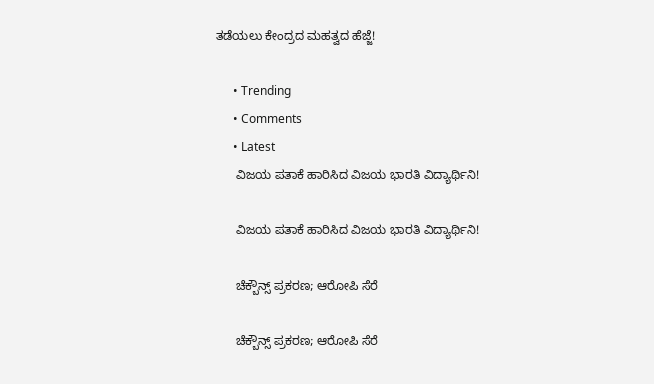ತಡೆಯಲು ಕೇಂದ್ರದ ಮಹತ್ವದ ಹೆಜ್ಜೆ!

      • Trending
      • Comments
      • Latest
      ವಿಜಯ ಪತಾಕೆ ಹಾರಿಸಿದ ವಿಜಯ ಭಾರತಿ ವಿದ್ಯಾರ್ಥಿನಿ!

      ವಿಜಯ ಪತಾಕೆ ಹಾರಿಸಿದ ವಿಜಯ ಭಾರತಿ ವಿದ್ಯಾರ್ಥಿನಿ!

      ಚೆಕ್ಬೌನ್ಸ್ ಪ್ರಕರಣ; ಆರೋಪಿ ಸೆರೆ

      ಚೆಕ್ಬೌನ್ಸ್ ಪ್ರಕರಣ; ಆರೋಪಿ ಸೆರೆ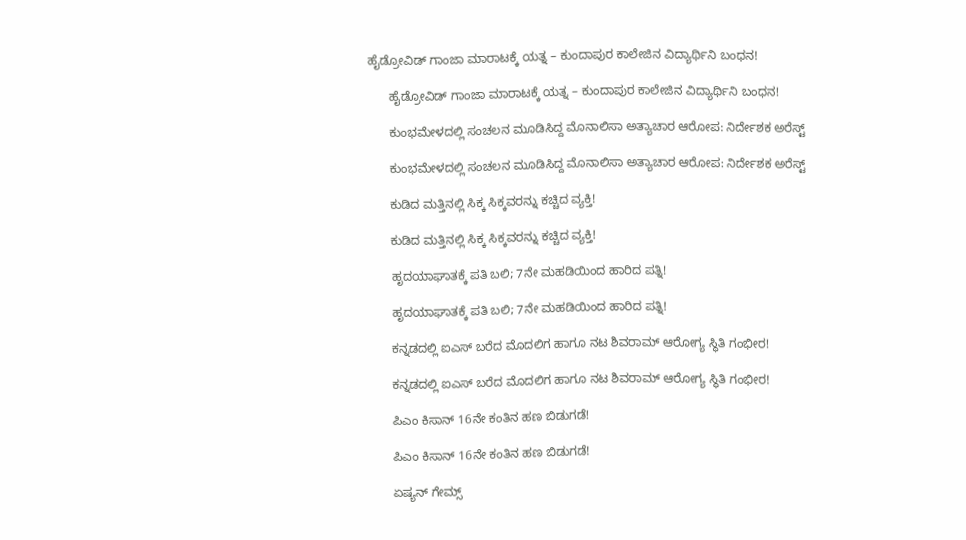ಹೈಡ್ರೋವಿಡ್ ಗಾಂಜಾ ಮಾರಾಟಕ್ಕೆ ಯತ್ನ – ಕುಂದಾಪುರ ಕಾಲೇಜಿನ ವಿದ್ಯಾರ್ಥಿನಿ ಬಂಧನ!

      ಹೈಡ್ರೋವಿಡ್ ಗಾಂಜಾ ಮಾರಾಟಕ್ಕೆ ಯತ್ನ – ಕುಂದಾಪುರ ಕಾಲೇಜಿನ ವಿದ್ಯಾರ್ಥಿನಿ ಬಂಧನ!

      ಕುಂಭಮೇಳದಲ್ಲಿ ಸಂಚಲನ ಮೂಡಿಸಿದ್ದ ಮೊನಾಲಿಸಾ ಅತ್ಯಾಚಾರ ಆರೋಪ: ನಿರ್ದೇಶಕ ಅರೆಸ್ಟ್

      ಕುಂಭಮೇಳದಲ್ಲಿ ಸಂಚಲನ ಮೂಡಿಸಿದ್ದ ಮೊನಾಲಿಸಾ ಅತ್ಯಾಚಾರ ಆರೋಪ: ನಿರ್ದೇಶಕ ಅರೆಸ್ಟ್

      ಕುಡಿದ ಮತ್ತಿನಲ್ಲಿ ಸಿಕ್ಕ ಸಿಕ್ಕವರನ್ನು ಕಚ್ಚಿದ ವ್ಯಕ್ತಿ!

      ಕುಡಿದ ಮತ್ತಿನಲ್ಲಿ ಸಿಕ್ಕ ಸಿಕ್ಕವರನ್ನು ಕಚ್ಚಿದ ವ್ಯಕ್ತಿ!

      ಹೃದಯಾಘಾತಕ್ಕೆ ಪತಿ ಬಲಿ; 7ನೇ ಮಹಡಿಯಿಂದ ಹಾರಿದ ಪತ್ನಿ!

      ಹೃದಯಾಘಾತಕ್ಕೆ ಪತಿ ಬಲಿ; 7ನೇ ಮಹಡಿಯಿಂದ ಹಾರಿದ ಪತ್ನಿ!

      ಕನ್ನಡದಲ್ಲಿ ಐಎಸ್ ಬರೆದ ಮೊದಲಿಗ ಹಾಗೂ ನಟ ಶಿವರಾಮ್ ಆರೋಗ್ಯ ಸ್ಥಿತಿ ಗಂಭೀರ!

      ಕನ್ನಡದಲ್ಲಿ ಐಎಸ್ ಬರೆದ ಮೊದಲಿಗ ಹಾಗೂ ನಟ ಶಿವರಾಮ್ ಆರೋಗ್ಯ ಸ್ಥಿತಿ ಗಂಭೀರ!

      ಪಿಎಂ ಕಿಸಾನ್ 16ನೇ ಕಂತಿನ ಹಣ ಬಿಡುಗಡೆ!

      ಪಿಎಂ ಕಿಸಾನ್ 16ನೇ ಕಂತಿನ ಹಣ ಬಿಡುಗಡೆ!

      ಏಷ್ಯನ್ ಗೇಮ್ಸ್‌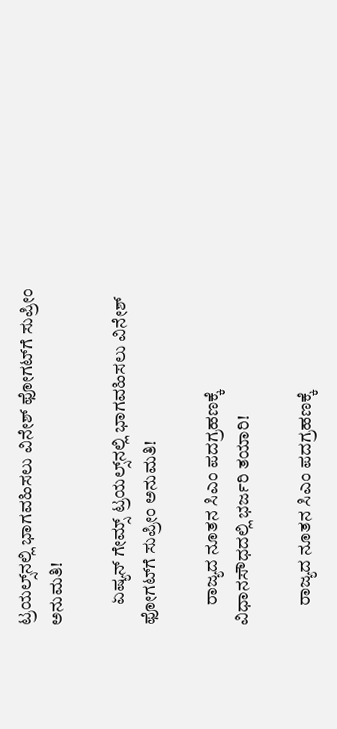ಟ್ರಯಲ್ಸ್‌ನಲ್ಲಿ ಭಾಗವಹಿಸಲು ವಿನೇಶ್ ಫೋಗಟ್‌ಗೆ ಸುಪ್ರೀಂ ಅನುಮತಿ!

      ಏಷ್ಯನ್ ಗೇಮ್ಸ್‌ ಟ್ರಯಲ್ಸ್‌ನಲ್ಲಿ ಭಾಗವಹಿಸಲು ವಿನೇಶ್ ಫೋಗಟ್‌ಗೆ ಸುಪ್ರೀಂ ಅನುಮತಿ!

      ರಾಜ್ಯದ ನೂತನ ಸಿಎಂ ಪದಗ್ರಹಣಕ್ಕೆ ವಿಧಾನಸೌಧದಲ್ಲಿ ಭರ್ಜರಿ ತಯಾರಿ!

      ರಾಜ್ಯದ ನೂತನ ಸಿಎಂ ಪದಗ್ರಹಣಕ್ಕೆ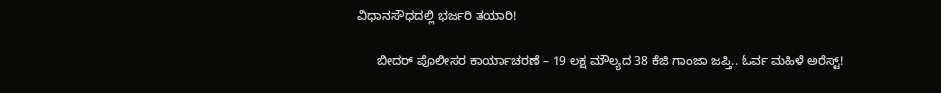ವಿಧಾನಸೌಧದಲ್ಲಿ ಭರ್ಜರಿ ತಯಾರಿ!

      ಬೀದರ್ ಪೊಲೀಸರ ಕಾರ್ಯಾಚರಣೆ – 19 ಲಕ್ಷ ಮೌಲ್ಯದ 38 ಕೆಜಿ ಗಾಂಜಾ ಜಪ್ತಿ.. ಓರ್ವ ಮಹಿಳೆ ಅರೆಸ್ಟ್!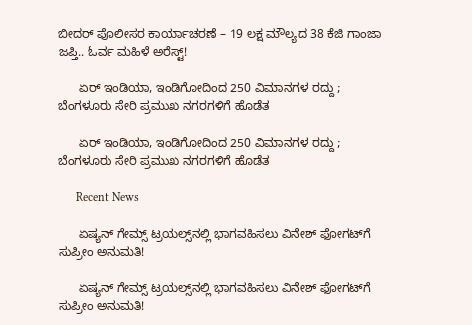ಬೀದರ್ ಪೊಲೀಸರ ಕಾರ್ಯಾಚರಣೆ – 19 ಲಕ್ಷ ಮೌಲ್ಯದ 38 ಕೆಜಿ ಗಾಂಜಾ ಜಪ್ತಿ.. ಓರ್ವ ಮಹಿಳೆ ಅರೆಸ್ಟ್!

      ಏರ್ ಇಂಡಿಯಾ, ಇಂಡಿಗೋದಿಂದ 250 ವಿಮಾನಗಳ ರದ್ದು ; ಬೆಂಗಳೂರು ಸೇರಿ ಪ್ರಮುಖ ನಗರಗಳಿಗೆ ಹೊಡೆತ

      ಏರ್ ಇಂಡಿಯಾ, ಇಂಡಿಗೋದಿಂದ 250 ವಿಮಾನಗಳ ರದ್ದು ; ಬೆಂಗಳೂರು ಸೇರಿ ಪ್ರಮುಖ ನಗರಗಳಿಗೆ ಹೊಡೆತ

      Recent News

      ಏಷ್ಯನ್ ಗೇಮ್ಸ್‌ ಟ್ರಯಲ್ಸ್‌ನಲ್ಲಿ ಭಾಗವಹಿಸಲು ವಿನೇಶ್ ಫೋಗಟ್‌ಗೆ ಸುಪ್ರೀಂ ಅನುಮತಿ!

      ಏಷ್ಯನ್ ಗೇಮ್ಸ್‌ ಟ್ರಯಲ್ಸ್‌ನಲ್ಲಿ ಭಾಗವಹಿಸಲು ವಿನೇಶ್ ಫೋಗಟ್‌ಗೆ ಸುಪ್ರೀಂ ಅನುಮತಿ!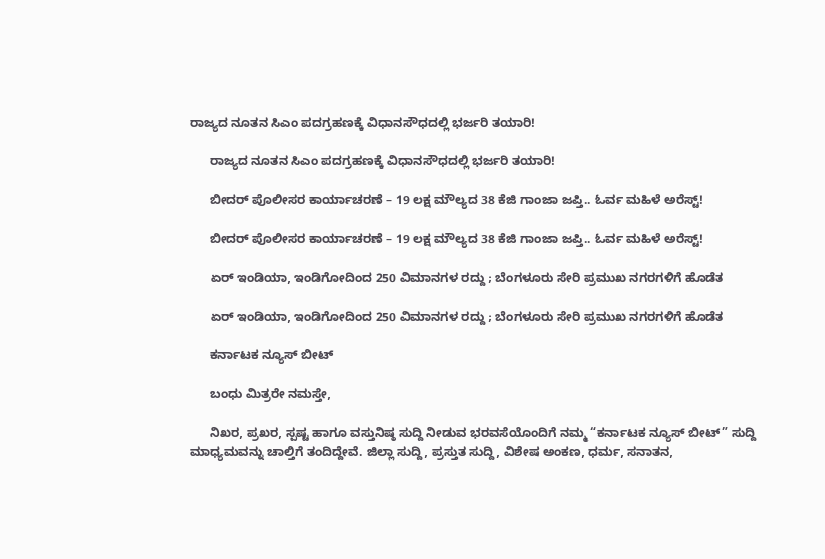ರಾಜ್ಯದ ನೂತನ ಸಿಎಂ ಪದಗ್ರಹಣಕ್ಕೆ ವಿಧಾನಸೌಧದಲ್ಲಿ ಭರ್ಜರಿ ತಯಾರಿ!

      ರಾಜ್ಯದ ನೂತನ ಸಿಎಂ ಪದಗ್ರಹಣಕ್ಕೆ ವಿಧಾನಸೌಧದಲ್ಲಿ ಭರ್ಜರಿ ತಯಾರಿ!

      ಬೀದರ್ ಪೊಲೀಸರ ಕಾರ್ಯಾಚರಣೆ – 19 ಲಕ್ಷ ಮೌಲ್ಯದ 38 ಕೆಜಿ ಗಾಂಜಾ ಜಪ್ತಿ.. ಓರ್ವ ಮಹಿಳೆ ಅರೆಸ್ಟ್!

      ಬೀದರ್ ಪೊಲೀಸರ ಕಾರ್ಯಾಚರಣೆ – 19 ಲಕ್ಷ ಮೌಲ್ಯದ 38 ಕೆಜಿ ಗಾಂಜಾ ಜಪ್ತಿ.. ಓರ್ವ ಮಹಿಳೆ ಅರೆಸ್ಟ್!

      ಏರ್ ಇಂಡಿಯಾ, ಇಂಡಿಗೋದಿಂದ 250 ವಿಮಾನಗಳ ರದ್ದು ; ಬೆಂಗಳೂರು ಸೇರಿ ಪ್ರಮುಖ ನಗರಗಳಿಗೆ ಹೊಡೆತ

      ಏರ್ ಇಂಡಿಯಾ, ಇಂಡಿಗೋದಿಂದ 250 ವಿಮಾನಗಳ ರದ್ದು ; ಬೆಂಗಳೂರು ಸೇರಿ ಪ್ರಮುಖ ನಗರಗಳಿಗೆ ಹೊಡೆತ

      ಕರ್ನಾಟಕ ನ್ಯೂಸ್ ಬೀಟ್

      ಬಂಧು ಮಿತ್ರರೇ ನಮಸ್ತೇ,

      ನಿಖರ, ಪ್ರಖರ, ಸ್ಪಷ್ಟ ಹಾಗೂ ವಸ್ತುನಿಷ್ಠ ಸುದ್ದಿ ನೀಡುವ ಭರವಸೆಯೊಂದಿಗೆ ನಮ್ಮ “ಕರ್ನಾಟಕ ನ್ಯೂಸ್ ಬೀಟ್” ಸುದ್ದಿ ಮಾಧ್ಯಮವನ್ನು ಚಾಲ್ತಿಗೆ ತಂದಿದ್ದೇವೆ. ಜಿಲ್ಲಾ ಸುದ್ದಿ, ಪ್ರಸ್ತುತ ಸುದ್ದಿ, ವಿಶೇಷ ಅಂಕಣ, ಧರ್ಮ, ಸನಾತನ,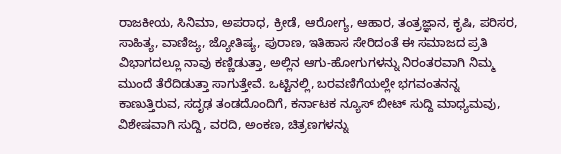ರಾಜಕೀಯ, ಸಿನಿಮಾ, ಅಪರಾಧ, ಕ್ರೀಡೆ, ಆರೋಗ್ಯ, ಆಹಾರ, ತಂತ್ರಜ್ಞಾನ, ಕೃಷಿ, ಪರಿಸರ, ಸಾಹಿತ್ಯ, ವಾಣಿಜ್ಯ, ಜ್ಯೋತಿಷ್ಯ, ಪುರಾಣ, ಇತಿಹಾಸ ಸೇರಿದಂತೆ ಈ ಸಮಾಜದ ಪ್ರತಿ ವಿಭಾಗದಲ್ಲೂ ನಾವು ಕಣ್ಣಿಡುತ್ತಾ, ಅಲ್ಲಿನ ಆಗು-ಹೋಗುಗಳನ್ನು ನಿರಂತರವಾಗಿ ನಿಮ್ಮ ಮುಂದೆ ತೆರೆದಿಡುತ್ತಾ ಸಾಗುತ್ತೇವೆ. ಒಟ್ಟಿನಲ್ಲಿ, ಬರವಣಿಗೆಯಲ್ಲೇ ಭಗವಂತನನ್ನ ಕಾಣುತ್ತಿರುವ, ಸದೃಢ ತಂಡದೊಂದಿಗೆ, ಕರ್ನಾಟಕ ನ್ಯೂಸ್ ಬೀಟ್ ಸುದ್ದಿ ಮಾಧ್ಯಮವು, ವಿಶೇಷವಾಗಿ ಸುದ್ದಿ, ವರದಿ, ಅಂಕಣ, ಚಿತ್ರಣಗಳನ್ನು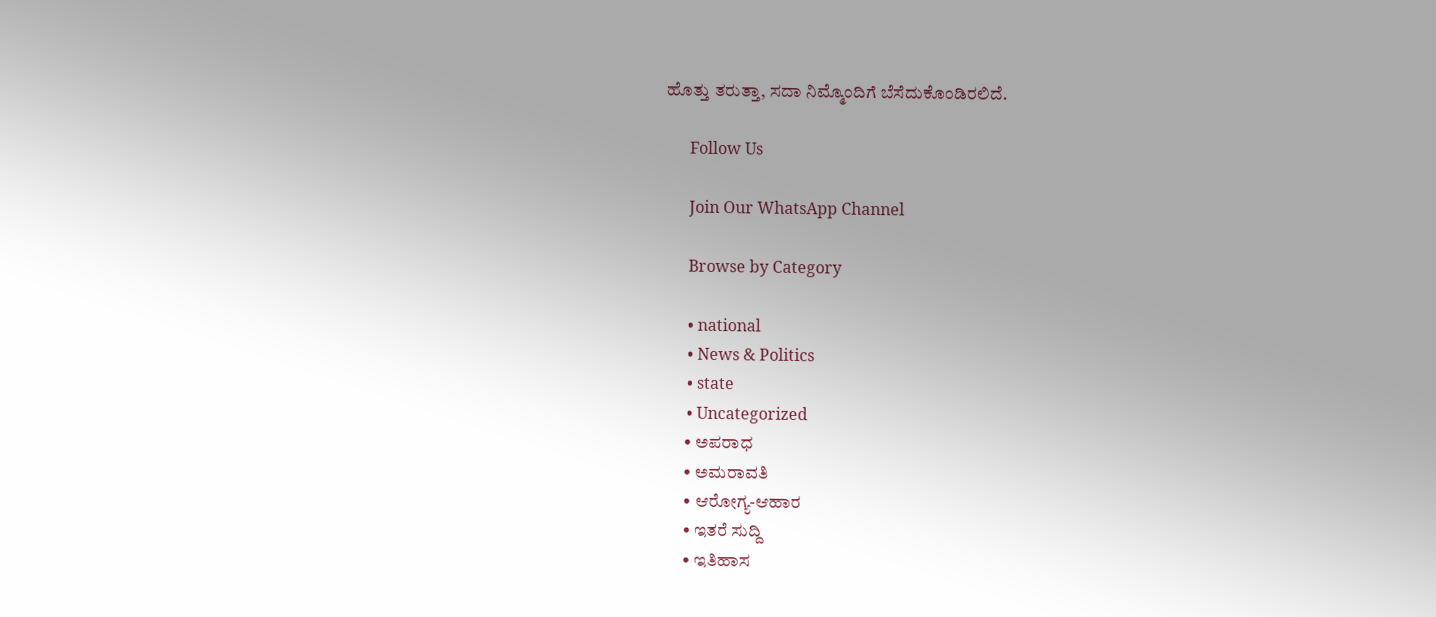ಹೊತ್ತು ತರುತ್ತಾ, ಸದಾ ನಿಮ್ಮೊಂದಿಗೆ ಬೆಸೆದುಕೊಂಡಿರಲಿದೆ.

      Follow Us

      Join Our WhatsApp Channel

      Browse by Category

      • national
      • News & Politics
      • state
      • Uncategorized
      • ಅಪರಾಧ
      • ಅಮರಾವತಿ
      • ಆರೋಗ್ಯ-ಆಹಾರ
      • ಇತರೆ ಸುದ್ದಿ
      • ಇತಿಹಾಸ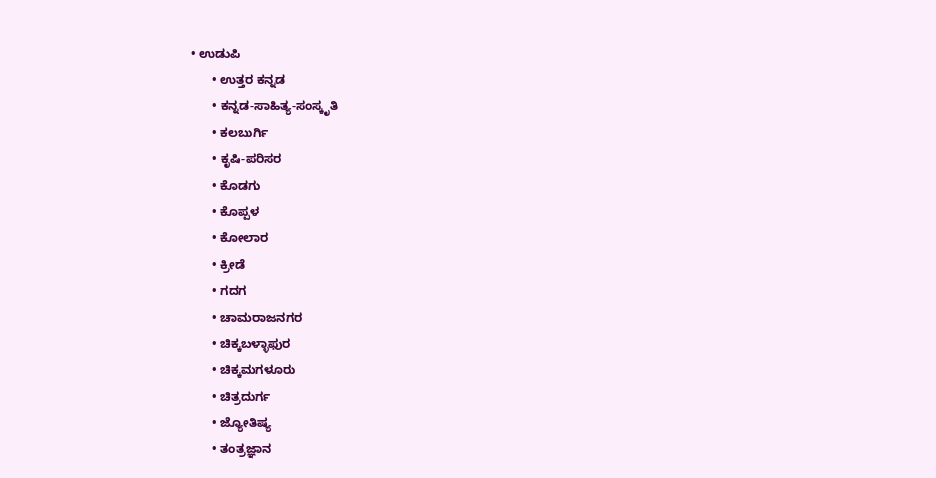• ಉಡುಪಿ
      • ಉತ್ತರ ಕನ್ನಡ
      • ಕನ್ನಡ-ಸಾಹಿತ್ಯ-ಸಂಸ್ಕೃತಿ
      • ಕಲಬುರ್ಗಿ
      • ಕೃಷಿ-ಪರಿಸರ
      • ಕೊಡಗು
      • ಕೊಪ್ಪಳ
      • ಕೋಲಾರ
      • ಕ್ರೀಡೆ
      • ಗದಗ
      • ಚಾಮರಾಜನಗರ
      • ಚಿಕ್ಕಬಳ್ಳಾಫುರ
      • ಚಿಕ್ಕಮಗಳೂರು
      • ಚಿತ್ರದುರ್ಗ
      • ಜ್ಯೋತಿಷ್ಯ
      • ತಂತ್ರಜ್ಞಾನ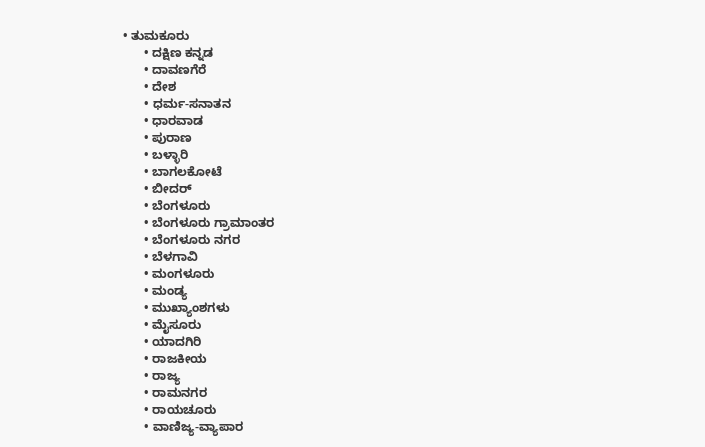• ತುಮಕೂರು
      • ದಕ್ಷಿಣ ಕನ್ನಡ
      • ದಾವಣಗೆರೆ
      • ದೇಶ
      • ಧರ್ಮ-ಸನಾತನ
      • ಧಾರವಾಡ
      • ಪುರಾಣ
      • ಬಳ್ಳಾರಿ
      • ಬಾಗಲಕೋಟೆ
      • ಬೀದರ್
      • ಬೆಂಗಳೂರು
      • ಬೆಂಗಳೂರು ಗ್ರಾಮಾಂತರ
      • ಬೆಂಗಳೂರು ನಗರ
      • ಬೆಳಗಾವಿ
      • ಮಂಗಳೂರು
      • ಮಂಡ್ಯ
      • ಮುಖ್ಯಾಂಶಗಳು
      • ಮೈಸೂರು
      • ಯಾದಗಿರಿ
      • ರಾಜಕೀಯ
      • ರಾಜ್ಯ
      • ರಾಮನಗರ
      • ರಾಯಚೂರು
      • ವಾಣಿಜ್ಯ-ವ್ಯಾಪಾರ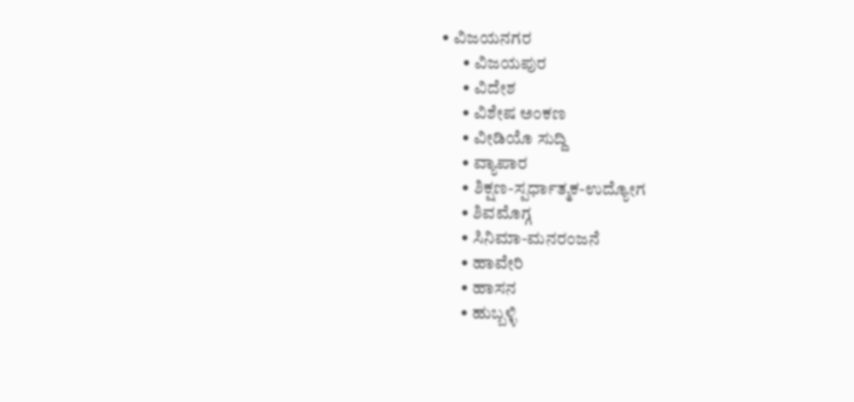• ವಿಜಯನಗರ
      • ವಿಜಯಪುರ
      • ವಿದೇಶ
      • ವಿಶೇಷ ಅಂಕಣ
      • ವೀಡಿಯೊ ಸುದ್ದಿ
      • ವ್ಯಾಪಾರ
      • ಶಿಕ್ಷಣ-ಸ್ಪರ್ಧಾತ್ಮಕ-ಉದ್ಯೋಗ
      • ಶಿವಮೊಗ್ಗ
      • ಸಿನಿಮಾ-ಮನರಂಜನೆ
      • ಹಾವೇರಿ
      • ಹಾಸನ
      • ಹುಬ್ಬಳ್ಳಿ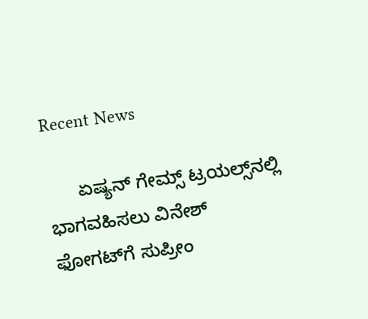Recent News

      ಏಷ್ಯನ್ ಗೇಮ್ಸ್‌ ಟ್ರಯಲ್ಸ್‌ನಲ್ಲಿ ಭಾಗವಹಿಸಲು ವಿನೇಶ್ ಫೋಗಟ್‌ಗೆ ಸುಪ್ರೀಂ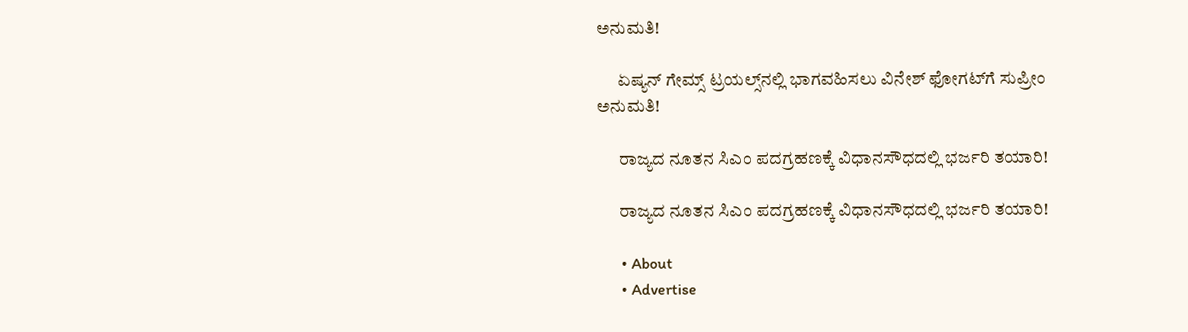ಅನುಮತಿ!

      ಏಷ್ಯನ್ ಗೇಮ್ಸ್‌ ಟ್ರಯಲ್ಸ್‌ನಲ್ಲಿ ಭಾಗವಹಿಸಲು ವಿನೇಶ್ ಫೋಗಟ್‌ಗೆ ಸುಪ್ರೀಂ ಅನುಮತಿ!

      ರಾಜ್ಯದ ನೂತನ ಸಿಎಂ ಪದಗ್ರಹಣಕ್ಕೆ ವಿಧಾನಸೌಧದಲ್ಲಿ ಭರ್ಜರಿ ತಯಾರಿ!

      ರಾಜ್ಯದ ನೂತನ ಸಿಎಂ ಪದಗ್ರಹಣಕ್ಕೆ ವಿಧಾನಸೌಧದಲ್ಲಿ ಭರ್ಜರಿ ತಯಾರಿ!

      • About
      • Advertise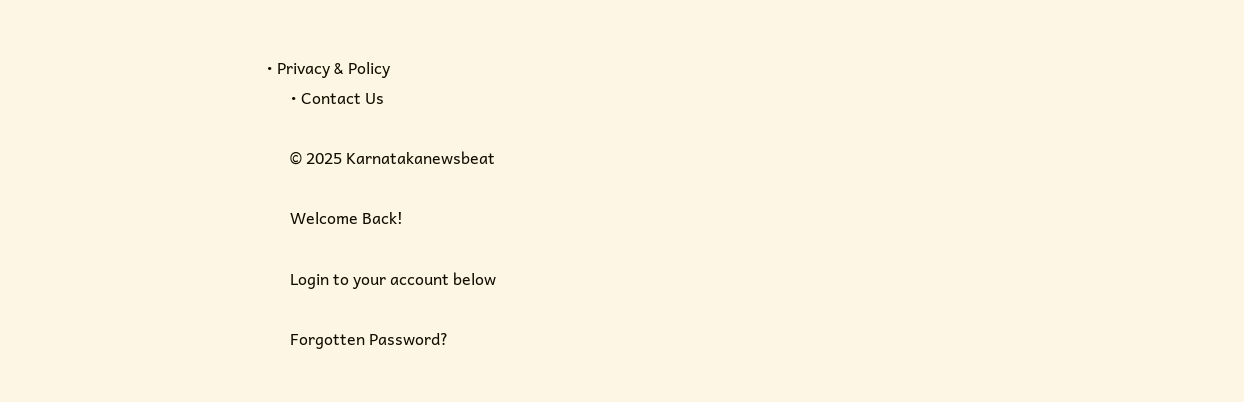• Privacy & Policy
      • Contact Us

      © 2025 Karnatakanewsbeat

      Welcome Back!

      Login to your account below

      Forgotten Password?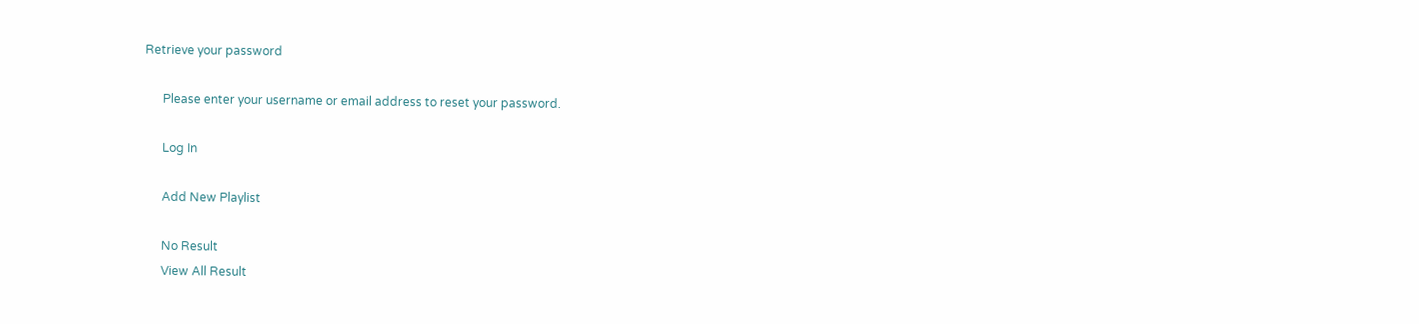Retrieve your password

      Please enter your username or email address to reset your password.

      Log In

      Add New Playlist

      No Result
      View All Result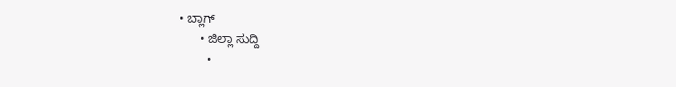• ಬ್ಲಾಗ್
      • ಜಿಲ್ಲಾ ಸುದ್ದಿ
        •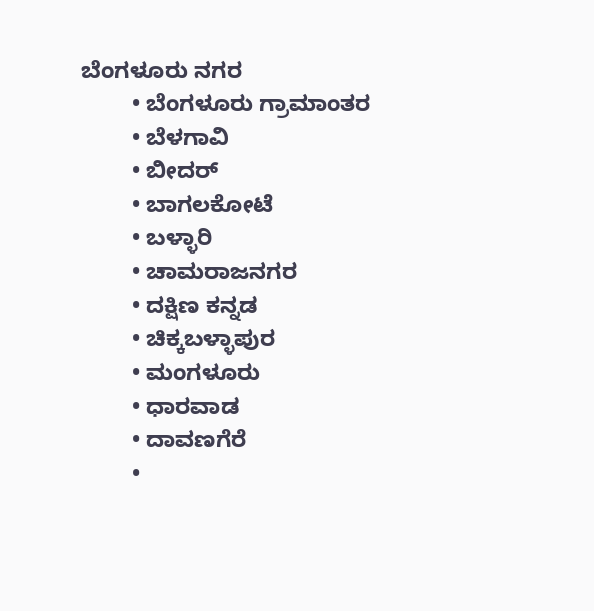ಬೆಂಗಳೂರು ನಗರ
        • ಬೆಂಗಳೂರು ಗ್ರಾಮಾಂತರ
        • ಬೆಳಗಾವಿ
        • ಬೀದರ್
        • ಬಾಗಲಕೋಟೆ
        • ಬಳ್ಳಾರಿ
        • ಚಾಮರಾಜನಗರ
        • ದಕ್ಷಿಣ ಕನ್ನಡ
        • ಚಿಕ್ಕಬಳ್ಳಾಪುರ
        • ಮಂಗಳೂರು
        • ಧಾರವಾಡ
        • ದಾವಣಗೆರೆ
        •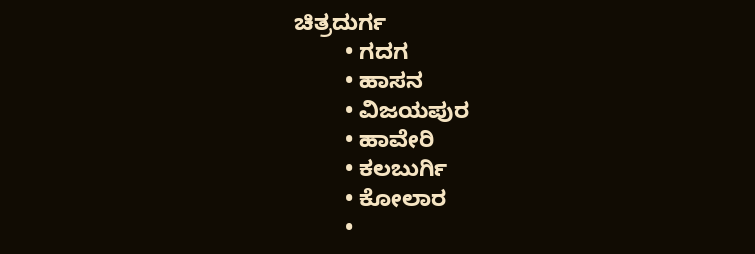ಚಿತ್ರದುರ್ಗ
        • ಗದಗ
        • ಹಾಸನ
        • ವಿಜಯಪುರ
        • ಹಾವೇರಿ
        • ಕಲಬುರ್ಗಿ
        • ಕೋಲಾರ
        •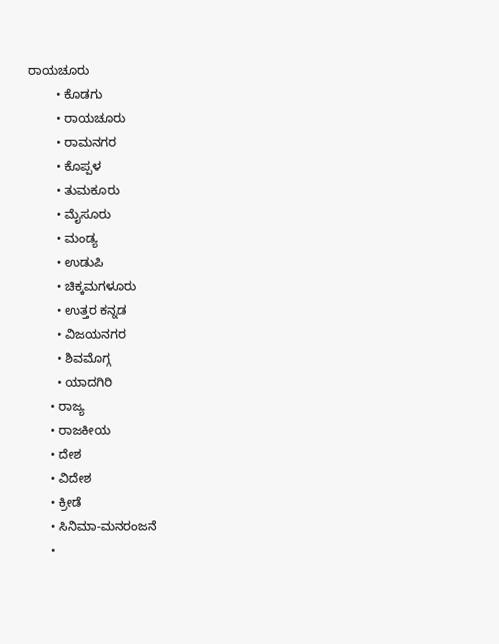ರಾಯಚೂರು
        • ಕೊಡಗು
        • ರಾಯಚೂರು
        • ರಾಮನಗರ
        • ಕೊಪ್ಪಳ
        • ತುಮಕೂರು
        • ಮೈಸೂರು
        • ಮಂಡ್ಯ
        • ಉಡುಪಿ
        • ಚಿಕ್ಕಮಗಳೂರು
        • ಉತ್ತರ ಕನ್ನಡ
        • ವಿಜಯನಗರ
        • ಶಿವಮೊಗ್ಗ
        • ಯಾದಗಿರಿ
      • ರಾಜ್ಯ
      • ರಾಜಕೀಯ
      • ದೇಶ
      • ವಿದೇಶ
      • ಕ್ರೀಡೆ
      • ಸಿನಿಮಾ-ಮನರಂಜನೆ
      •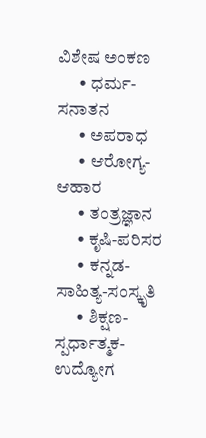ವಿಶೇಷ ಅಂಕಣ
      • ಧರ್ಮ-ಸನಾತನ
      • ಅಪರಾಧ
      • ಆರೋಗ್ಯ-ಆಹಾರ
      • ತಂತ್ರಜ್ಞಾನ
      • ಕೃಷಿ-ಪರಿಸರ
      • ಕನ್ನಡ-ಸಾಹಿತ್ಯ-ಸಂಸ್ಕೃತಿ
      • ಶಿಕ್ಷಣ-ಸ್ಪರ್ಧಾತ್ಮಕ-ಉದ್ಯೋಗ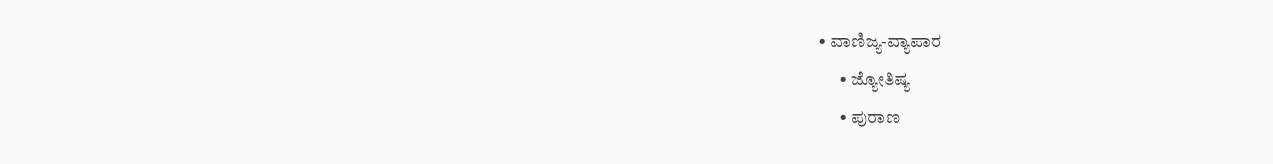• ವಾಣಿಜ್ಯ-ವ್ಯಾಪಾರ
      • ಜ್ಯೋತಿಷ್ಯ
      • ಪುರಾಣ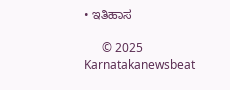• ಇತಿಹಾಸ

      © 2025 Karnatakanewsbeat